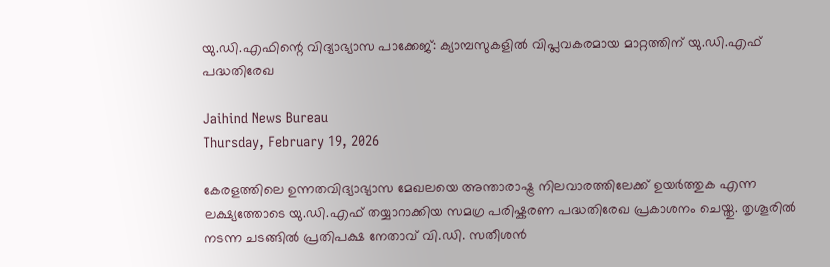യു.ഡി.എഫിന്റെ വിദ്യാഭ്യാസ പാക്കേജ്: ക്യാമ്പസുകളിൽ വിപ്ലവകരമായ മാറ്റത്തിന് യു.ഡി.എഫ് പദ്ധതിരേഖ

Jaihind News Bureau
Thursday, February 19, 2026

കേരളത്തിലെ ഉന്നതവിദ്യാഭ്യാസ മേഖലയെ അന്താരാഷ്ട്ര നിലവാരത്തിലേക്ക് ഉയർത്തുക എന്ന ലക്ഷ്യത്തോടെ യു.ഡി.എഫ് തയ്യാറാക്കിയ സമഗ്ര പരിഷ്കരണ പദ്ധതിരേഖ പ്രകാശനം ചെയ്തു. തൃശൂരിൽ നടന്ന ചടങ്ങിൽ പ്രതിപക്ഷ നേതാവ് വി.ഡി. സതീശൻ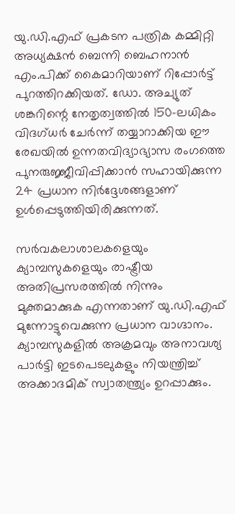യു.ഡി.എഫ് പ്രകടന പത്രിക കമ്മിറ്റി അധ്യക്ഷൻ ബെന്നി ബെഹനാൻ എം.പിക്ക് കൈമാറിയാണ് റിപ്പോർട്ട് പുറത്തിറക്കിയത്. ഡോ. അച്യുത് ശങ്കറിന്റെ നേതൃത്വത്തിൽ 150-ലധികം വിദഗ്ധർ ചേർന്ന് തയ്യാറാക്കിയ ഈ രേഖയിൽ ഉന്നതവിദ്യാഭ്യാസ രംഗത്തെ പുനരുജ്ജീവിപ്പിക്കാൻ സഹായിക്കുന്ന 24 പ്രധാന നിർദ്ദേശങ്ങളാണ് ഉൾപ്പെടുത്തിയിരിക്കുന്നത്.

സർവകലാശാലകളെയും ക്യാമ്പസുകളെയും രാഷ്ട്രീയ അതിപ്രസരത്തിൽ നിന്നും മുക്തമാക്കുക എന്നതാണ് യു.ഡി.എഫ് മുന്നോട്ടുവെക്കുന്ന പ്രധാന വാഗ്ദാനം. ക്യാമ്പസുകളിൽ അക്രമവും അനാവശ്യ പാർട്ടി ഇടപെടലുകളും നിയന്ത്രിച്ച് അക്കാദമിക് സ്വാതന്ത്ര്യം ഉറപ്പാക്കും.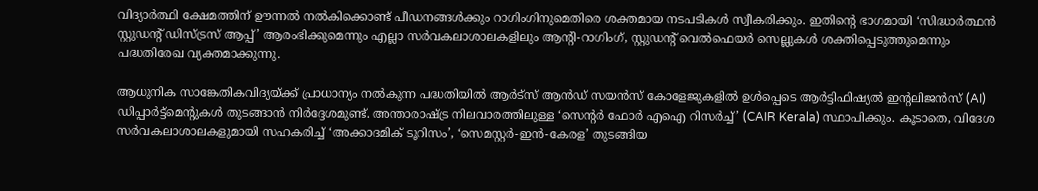വിദ്യാർത്ഥി ക്ഷേമത്തിന് ഊന്നൽ നൽകിക്കൊണ്ട് പീഡനങ്ങൾക്കും റാഗിംഗിനുമെതിരെ ശക്തമായ നടപടികൾ സ്വീകരിക്കും. ഇതിന്റെ ഭാഗമായി ‘സിദ്ധാർത്ഥൻ സ്റ്റുഡന്റ് ഡിസ്ട്രസ് ആപ്പ്’ ആരംഭിക്കുമെന്നും എല്ലാ സർവകലാശാലകളിലും ആന്റി-റാഗിംഗ്, സ്റ്റുഡന്റ് വെൽഫെയർ സെല്ലുകൾ ശക്തിപ്പെടുത്തുമെന്നും പദ്ധതിരേഖ വ്യക്തമാക്കുന്നു.

ആധുനിക സാങ്കേതികവിദ്യയ്ക്ക് പ്രാധാന്യം നൽകുന്ന പദ്ധതിയിൽ ആർട്സ് ആൻഡ് സയൻസ് കോളേജുകളിൽ ഉൾപ്പെടെ ആർട്ടിഫിഷ്യൽ ഇന്റലിജൻസ് (AI) ഡിപ്പാർട്ട്മെന്റുകൾ തുടങ്ങാൻ നിർദ്ദേശമുണ്ട്. അന്താരാഷ്ട്ര നിലവാരത്തിലുള്ള ‘സെന്റർ ഫോർ എഐ റിസർച്ച്’ (CAIR Kerala) സ്ഥാപിക്കും. കൂടാതെ, വിദേശ സർവകലാശാലകളുമായി സഹകരിച്ച് ‘അക്കാദമിക് ടൂറിസം’, ‘സെമസ്റ്റർ-ഇൻ-കേരള’ തുടങ്ങിയ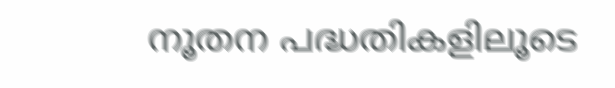നൂതന പദ്ധതികളിലൂടെ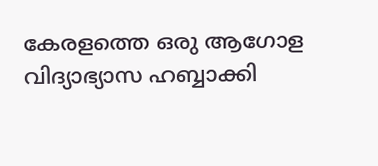കേരളത്തെ ഒരു ആഗോള വിദ്യാഭ്യാസ ഹബ്ബാക്കി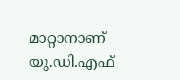മാറ്റാനാണ് യു.ഡി.എഫ്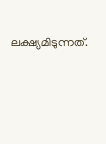ലക്ഷ്യമിടുന്നത്.